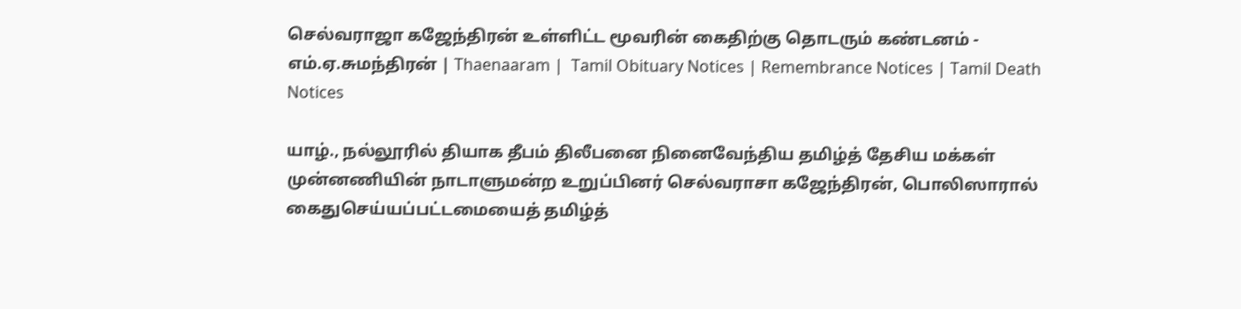செல்வராஜா கஜேந்திரன் உள்ளிட்ட மூவரின் கைதிற்கு தொடரும் கண்டனம் - எம்.ஏ.சுமந்திரன் | Thaenaaram |  Tamil Obituary Notices | Remembrance Notices | Tamil Death Notices

யாழ்., நல்லூரில் தியாக தீபம் திலீபனை நினைவேந்திய தமிழ்த் தேசிய மக்கள் முன்னணியின் நாடாளுமன்ற உறுப்பினர் செல்வராசா கஜேந்திரன், பொலிஸாரால் கைதுசெய்யப்பட்டமையைத் தமிழ்த்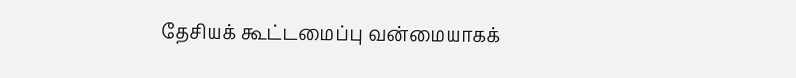தேசியக் கூட்டமைப்பு வன்மையாகக்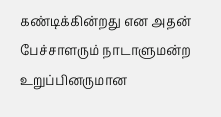கண்டிக்கின்றது என அதன் பேச்சாளரும் நாடாளுமன்ற உறுப்பினருமான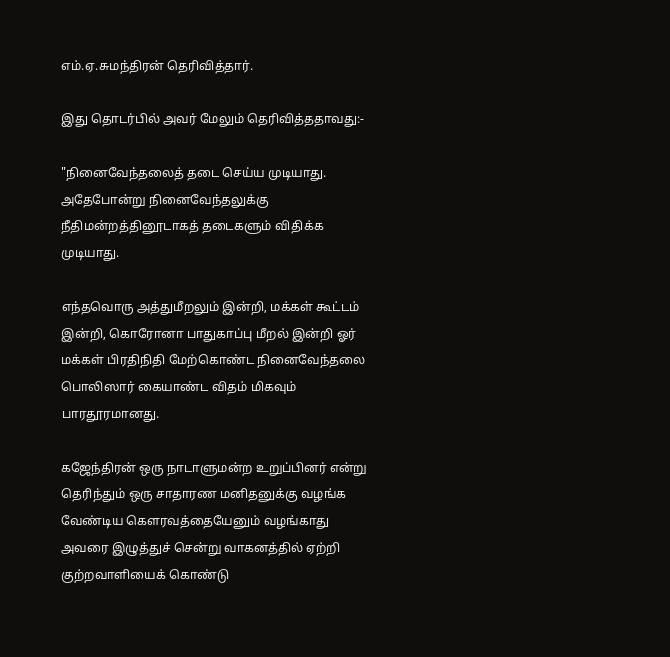எம்.ஏ.சுமந்திரன் தெரிவித்தார்.

இது தொடர்பில் அவர் மேலும் தெரிவித்ததாவது:-

"நினைவேந்தலைத் தடை செய்ய முடியாது. அதேபோன்று நினைவேந்தலுக்கு நீதிமன்றத்தினூடாகத் தடைகளும் விதிக்க முடியாது.

எந்தவொரு அத்துமீறலும் இன்றி, மக்கள் கூட்டம் இன்றி, கொரோனா பாதுகாப்பு மீறல் இன்றி ஓர் மக்கள் பிரதிநிதி மேற்கொண்ட நினைவேந்தலை பொலிஸார் கையாண்ட விதம் மிகவும் பாரதூரமானது.

கஜேந்திரன் ஒரு நாடாளுமன்ற உறுப்பினர் என்று தெரிந்தும் ஒரு சாதாரண மனிதனுக்கு வழங்க வேண்டிய கௌரவத்தையேனும் வழங்காது அவரை இழுத்துச் சென்று வாகனத்தில் ஏற்றி குற்றவாளியைக் கொண்டு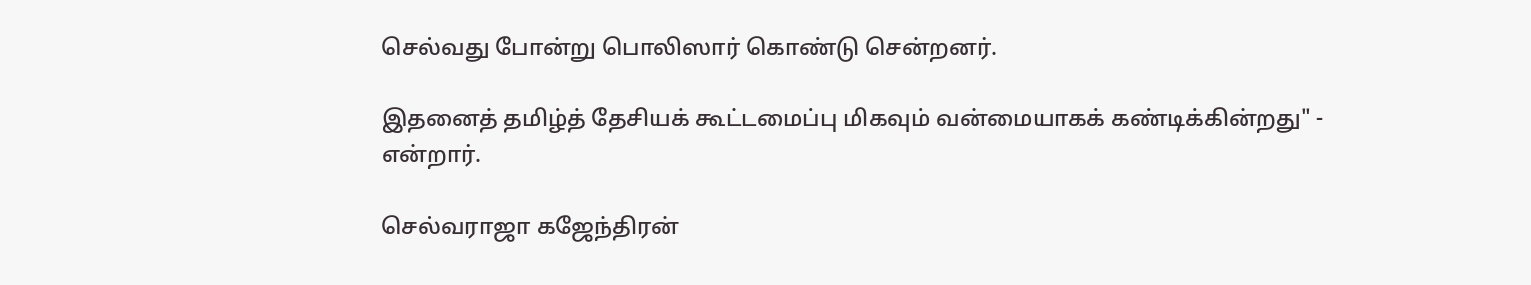செல்வது போன்று பொலிஸார் கொண்டு சென்றனர்.

இதனைத் தமிழ்த் தேசியக் கூட்டமைப்பு மிகவும் வன்மையாகக் கண்டிக்கின்றது" - என்றார்.

செல்வராஜா கஜேந்திரன்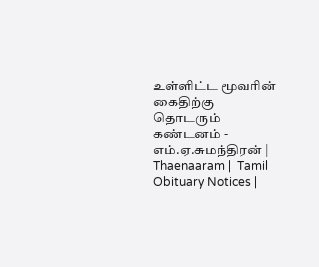உள்ளிட்ட மூவரின் கைதிற்கு தொடரும் கண்டனம் - எம்.ஏ.சுமந்திரன் | Thaenaaram |  Tamil Obituary Notices |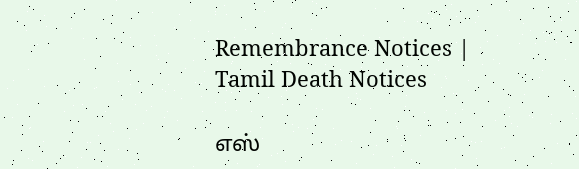Remembrance Notices | Tamil Death Notices

எஸ்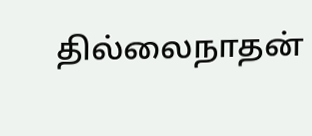தில்லைநாதன்